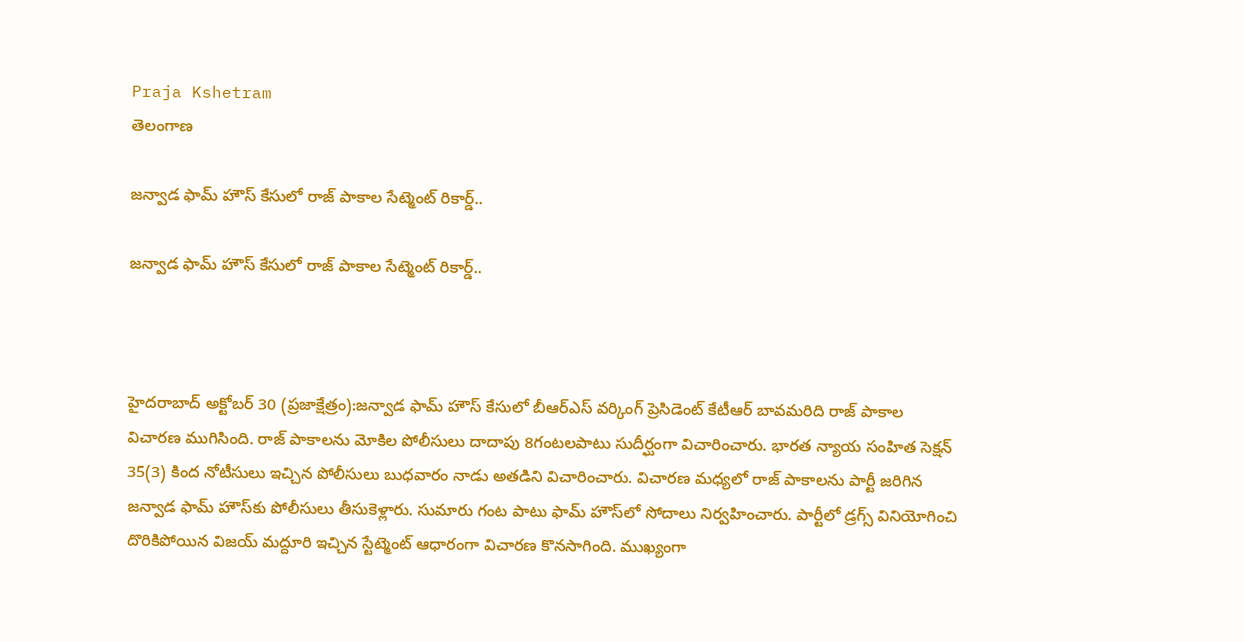Praja Kshetram
తెలంగాణ

జన్వాడ ఫామ్ హౌస్ కేసులో రాజ్ పాకాల సేట్మెంట్ రికార్డ్..

జన్వాడ ఫామ్ హౌస్ కేసులో రాజ్ పాకాల సేట్మెంట్ రికార్డ్..



హైదరాబాద్ అక్టోబర్ 30 (ప్రజాక్షేత్రం):జన్వాడ ఫామ్ హౌస్ కేసులో బీఆర్ఎస్ వర్కింగ్ ప్రెసిడెంట్ కేటీఆర్ బావమరిది రాజ్ పాకాల విచారణ ముగిసింది. రాజ్ పాకాలను మోకిల పోలీసులు దాదాపు 8గంటలపాటు సుదీర్ఘంగా విచారించారు. భారత న్యాయ సంహిత సెక్షన్ 35(3) కింద నోటీసులు ఇచ్చిన పోలీసులు బుధవారం నాడు అతడిని విచారించారు. విచారణ మధ్యలో రాజ్ పాకాలను పార్టీ జరిగిన జన్వాడ ఫామ్ హౌస్‌కు పోలీసులు తీసుకెళ్లారు. సుమారు గంట పాటు ఫామ్ హౌస్‌లో సోదాలు నిర్వహించారు. పార్టీలో డ్రగ్స్ వినియోగించి దొరికిపోయిన విజయ్ మద్దూరి ఇచ్చిన స్టేట్మెంట్ ఆధారంగా విచారణ కొనసాగింది. ముఖ్యంగా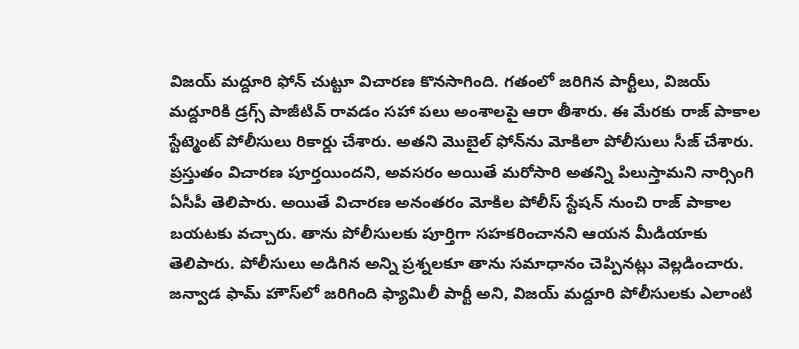విజయ్ మద్దూరి ఫోన్ చుట్టూ విచారణ కొనసాగింది. గతంలో జరిగిన పార్టీలు, విజయ్ మద్దూరికి డ్రగ్స్ పాజీటివ్ రావడం సహా పలు అంశాలపై ఆరా తీశారు. ఈ మేరకు రాజ్ పాకాల స్టేట్మెంట్ పోలీసులు రికార్డు చేశారు. అతని మొబైల్ ఫోన్‌ను మోకిలా పోలీసులు సీజ్ చేశారు. ప్రస్తుతం విచారణ పూర్తయిందని, అవసరం అయితే మరోసారి అతన్ని పిలుస్తామని నార్సింగి ఏసీపీ తెలిపారు. అయితే విచారణ అనంతరం మోకిల పోలీస్ స్టేషన్ నుంచి రాజ్ పాకాల బయటకు వచ్చారు. తాను పోలీసులకు పూర్తిగా సహకరించానని ఆయన మీడియాకు తెలిపారు. పోలీసులు అడిగిన అన్ని ప్రశ్నలకూ తాను సమాధానం చెప్పినట్లు వెల్లడించారు. జన్వాడ ఫామ్ హౌస్‌లో జరిగింది ఫ్యామిలీ పార్టీ అని, విజయ్ మద్దూరి పోలీసులకు ఎలాంటి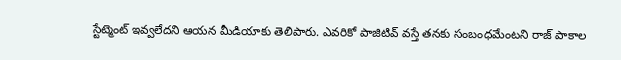స్టేట్మెంట్ ఇవ్వలేదని ఆయన మీడియాకు తెలిపారు. ఎవరికో పాజిటివ్ వస్తే తనకు సంబంధమేంటని రాజ్ పాకాల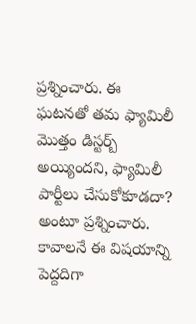ప్రశ్నించారు. ఈ ఘటనతో తమ ఫ్యామిలీ మెుత్తం డిస్టర్బ్ అయ్యిందని, ఫ్యామిలీ పార్టీలు చేసుకోకూడదా? అంటూ ప్రశ్నించారు. కావాలనే ఈ విషయాన్ని పెద్దదిగా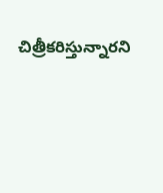చిత్రీకరిస్తున్నారని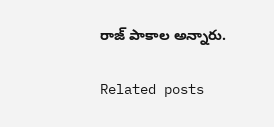రాజ్ పాకాల అన్నారు.

Related posts